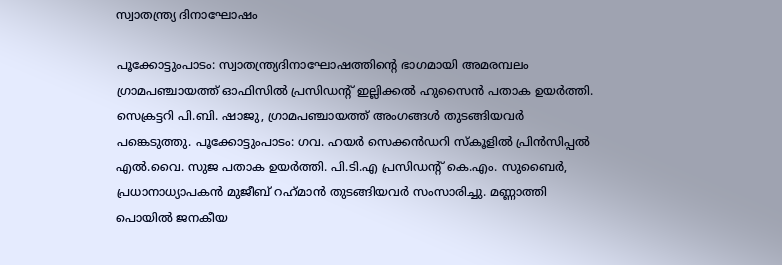സ്വാതന്ത്ര്യ ദിനാഘോഷം

പൂക്കോട്ടുംപാടം: സ്വാതന്ത്ര്യദിനാഘോഷത്തിന്റെ ഭാഗമായി അമരമ്പലം ഗ്രാമപഞ്ചായത്ത് ഓഫിസിൽ പ്രസിഡന്റ് ഇല്ലിക്കൽ ഹുസൈൻ പതാക ഉയർത്തി. സെക്രട്ടറി പി.ബി. ഷാജു, ഗ്രാമപഞ്ചായത്ത് അംഗങ്ങൾ തുടങ്ങിയവർ പങ്കെടുത്തു. പൂക്കോട്ടുംപാടം: ഗവ. ഹയർ സെക്കൻഡറി സ്കൂളിൽ പ്രിൻസിപ്പൽ എൽ.വൈ. സുജ പതാക ഉയർത്തി. പി.ടി.എ പ്രസിഡന്റ് കെ.എം. സുബൈർ, പ്രധാനാധ്യാപകൻ മുജീബ് റഹ്‌മാൻ തുടങ്ങിയവർ സംസാരിച്ചു. മണ്ണാത്തി പൊയിൽ ജനകീയ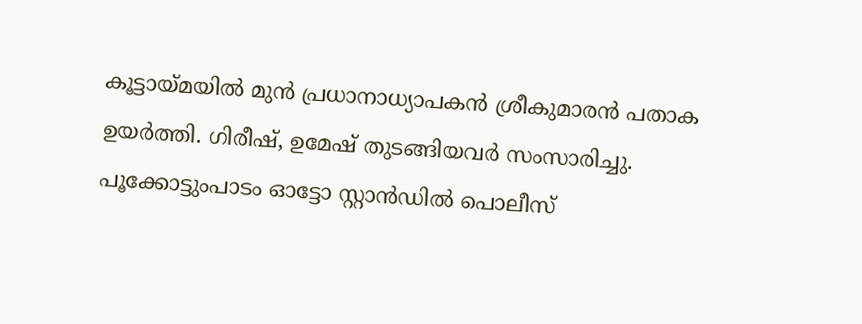കൂട്ടായ്മയിൽ മുൻ പ്രധാനാധ്യാപകൻ ശ്രീകുമാരൻ പതാക ഉയർത്തി. ഗിരീഷ്, ഉമേഷ് തുടങ്ങിയവർ സംസാരിച്ചു. പൂക്കോട്ടുംപാടം ഓട്ടോ സ്റ്റാൻഡിൽ പൊലീസ്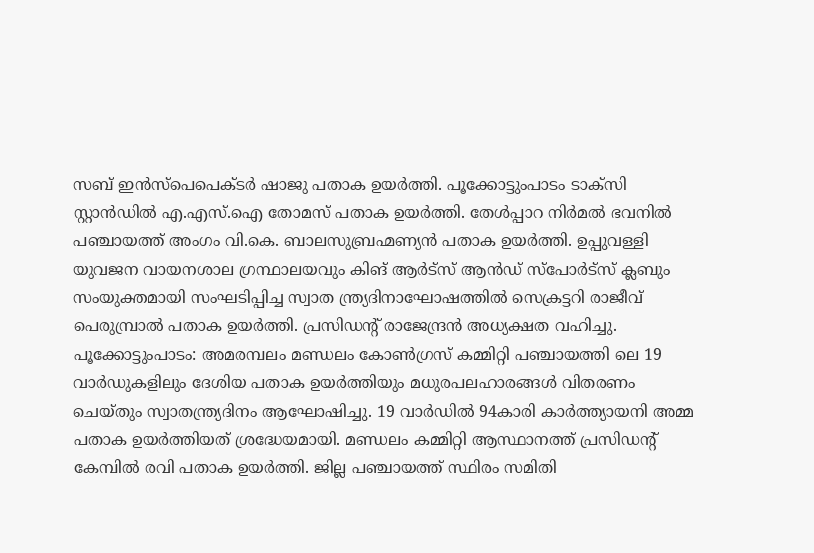സബ് ഇൻസ്പെപെക്ടർ ഷാജു പതാക ഉയർത്തി. പൂക്കോട്ടുംപാടം ടാക്സി സ്റ്റാൻഡിൽ എ.എസ്.ഐ തോമസ് പതാക ഉയർത്തി. തേൾപ്പാറ നിർമൽ ഭവനിൽ പഞ്ചായത്ത് അംഗം വി.കെ. ബാലസുബ്രഹ്മണ്യൻ പതാക ഉയർത്തി. ഉപ്പുവള്ളി യുവജന വായനശാല ഗ്രന്ഥാലയവും കിങ് ആർട്സ് ആൻഡ് സ്പോർട്സ് ക്ലബും സംയുക്തമായി സംഘടിപ്പിച്ച സ്വാത ന്ത്ര്യദിനാഘോഷത്തിൽ സെക്രട്ടറി രാജീവ് പെരുമ്പ്രാൽ പതാക ഉയർത്തി. പ്രസിഡന്റ് രാജേന്ദ്രൻ അധ്യക്ഷത വഹിച്ചു. പൂക്കോട്ടുംപാടം: അമരമ്പലം മണ്ഡലം കോൺഗ്രസ് കമ്മിറ്റി പഞ്ചായത്തി ലെ 19 വാർഡുകളിലും ദേശിയ പതാക ഉയർത്തിയും മധുരപലഹാരങ്ങൾ വിതരണം ചെയ്തും സ്വാതന്ത്ര്യദിനം ആഘോഷിച്ചു. 19 വാർഡിൽ 94കാരി കാർത്ത്യായനി അമ്മ പതാക ഉയർത്തിയത് ശ്രദ്ധേയമായി. മണ്ഡലം കമ്മിറ്റി ആസ്ഥാനത്ത് പ്രസിഡന്റ് കേമ്പിൽ രവി പതാക ഉയർത്തി. ജില്ല പഞ്ചായത്ത് സ്ഥിരം സമിതി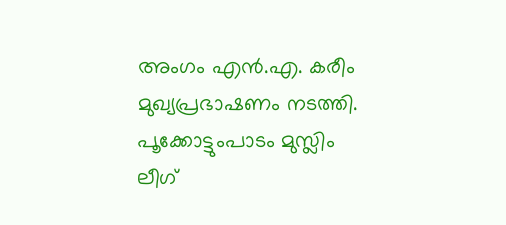അംഗം എൻ.എ. കരീം മുഖ്യപ്രഭാഷണം നടത്തി. പൂക്കോട്ടുംപാടം മുസ്ലിം ലീഗ്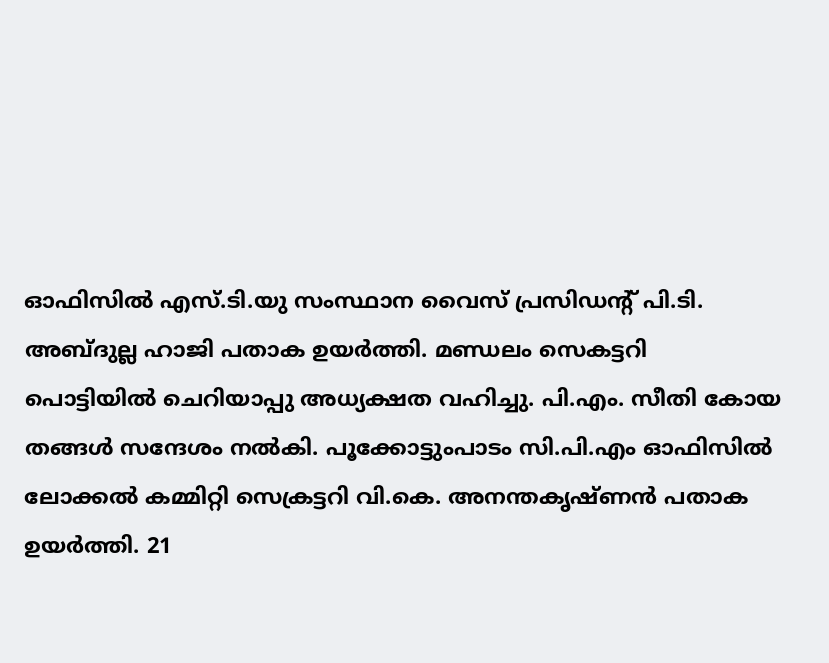ഓഫിസിൽ എസ്.ടി.യു സംസ്ഥാന വൈസ് പ്രസിഡന്റ് പി.ടി. അബ്ദുല്ല ഹാജി പതാക ഉയർത്തി. മണ്ഡലം സെകട്ടറി പൊട്ടിയിൽ ചെറിയാപ്പു അധ്യക്ഷത വഹിച്ചു. പി.എം. സീതി കോയ തങ്ങൾ സന്ദേശം നൽകി. പൂക്കോട്ടുംപാടം സി.പി.എം ഓഫിസിൽ ലോക്കൽ കമ്മിറ്റി സെക്രട്ടറി വി.കെ. അനന്തകൃഷ്ണൻ പതാക ഉയർത്തി. 21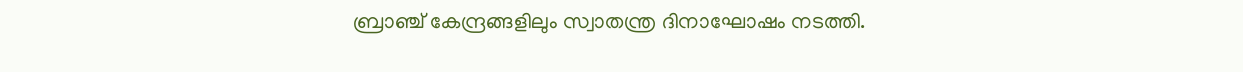ബ്രാഞ്ച് കേന്ദ്രങ്ങളിലും സ്വാതന്ത്ര ദിനാഘോഷം നടത്തി.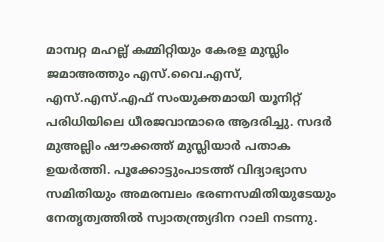മാമ്പറ്റ മഹല്ല് കമ്മിറ്റിയും കേരള മുസ്ലിം ജമാഅത്തും എസ്.വൈ.എസ്, എസ്.എസ്.എഫ് സംയുക്തമായി യൂനിറ്റ് പരിധിയിലെ ധീരജവാന്മാരെ ആദരിച്ചു. സദർ മുഅല്ലിം ഷൗക്കത്ത് മുസ്ലിയാർ പതാക ഉയർത്തി. പൂക്കോട്ടുംപാടത്ത് വിദ്യാഭ്യാസ സമിതിയും അമരമ്പലം ഭരണസമിതിയുടേയും നേതൃത്വത്തിൽ സ്വാതന്ത്ര്യദിന റാലി നടന്നു.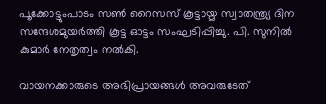പൂക്കോട്ടുംപാടം സൺ റൈസസ് കൂട്ടായ്മ സ്വാതന്ത്ര്യ ദിന സന്ദേശമുയർത്തി കൂട്ട ഓട്ടം സംഘടിപ്പിച്ചു. പി. സുനിൽ കുമാർ നേതൃത്വം നൽകി.

വായനക്കാരുടെ അഭിപ്രായങ്ങള്‍ അവരുടേത്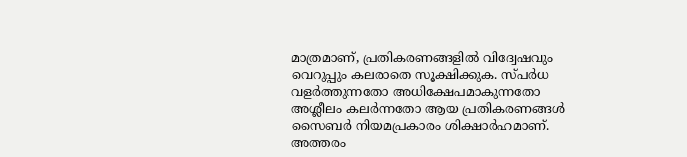മാത്രമാണ്, പ്രതികരണങ്ങളിൽ വിദ്വേഷവും വെറുപ്പും കലരാതെ സൂക്ഷിക്കുക. സ്പർധ വളർത്തുന്നതോ അധിക്ഷേപമാകുന്നതോ അശ്ലീലം കലർന്നതോ ആയ പ്രതികരണങ്ങൾ സൈബർ നിയമപ്രകാരം ശിക്ഷാർഹമാണ്. അത്തരം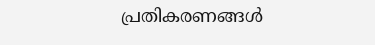പ്രതികരണങ്ങൾ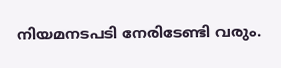നിയമനടപടി നേരിടേണ്ടി വരും.